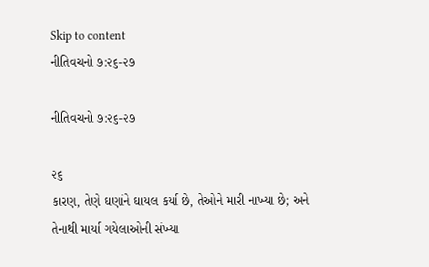Skip to content
નીતિવચનો ૭:૨૬-૨૭

નીતિવચનો ૭:૨૬-૨૭

૨૬
કારણ, તેણે ઘણાંને ઘાયલ કર્યા છે, તેઓને મારી નાખ્યા છે; અને તેનાથી માર્યા ગયેલાઓની સંખ્યા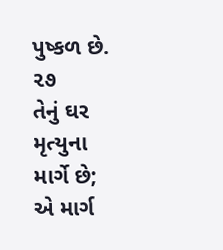પુષ્કળ છે.
૨૭
તેનું ઘર મૃત્યુના માર્ગે છે; એ માર્ગ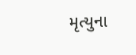મૃત્યુના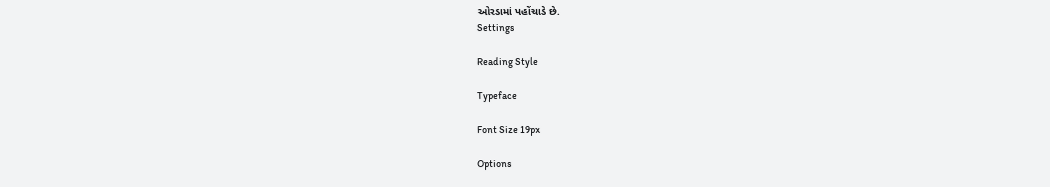ઓરડામાં પહોંચાડે છે.
Settings

Reading Style

Typeface

Font Size 19px

Options